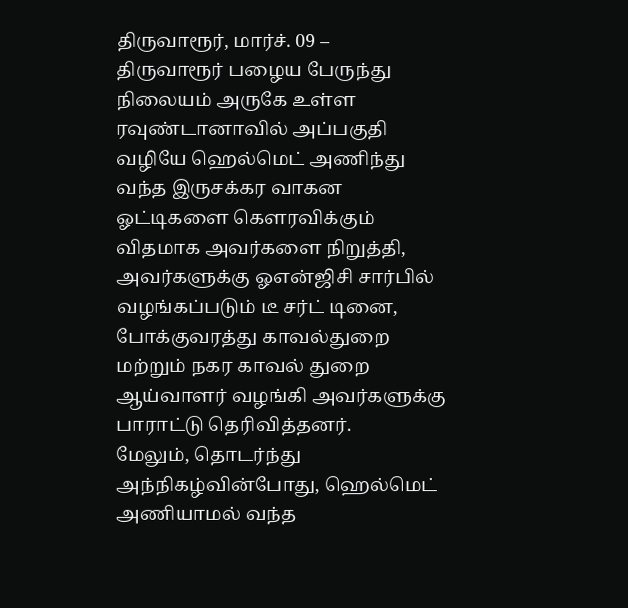திருவாரூர், மார்ச். 09 –
திருவாரூர் பழைய பேருந்து நிலையம் அருகே உள்ள ரவுண்டானாவில் அப்பகுதி வழியே ஹெல்மெட் அணிந்து வந்த இருசக்கர வாகன ஓட்டிகளை கௌரவிக்கும் விதமாக அவர்களை நிறுத்தி, அவர்களுக்கு ஓஎன்ஜிசி சார்பில் வழங்கப்படும் டீ சர்ட் டினை, போக்குவரத்து காவல்துறை மற்றும் நகர காவல் துறை ஆய்வாளர் வழங்கி அவர்களுக்கு பாராட்டு தெரிவித்தனர்.
மேலும், தொடர்ந்து அந்நிகழ்வின்போது, ஹெல்மெட் அணியாமல் வந்த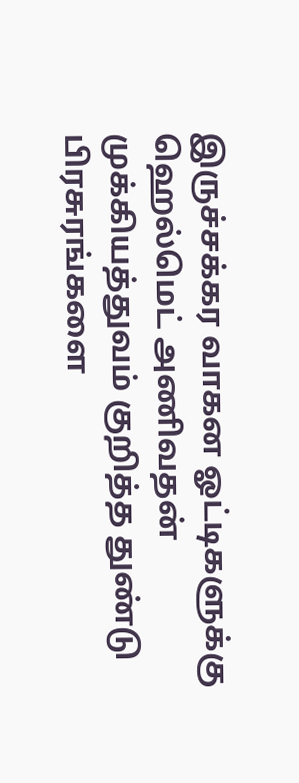இருச்சக்கர வாகன ஓட்டிகளுக்கு ஹெல்மெட் அணிவதன் முக்கியத்துவம் குறித்த துண்டு பிரசுரங்களை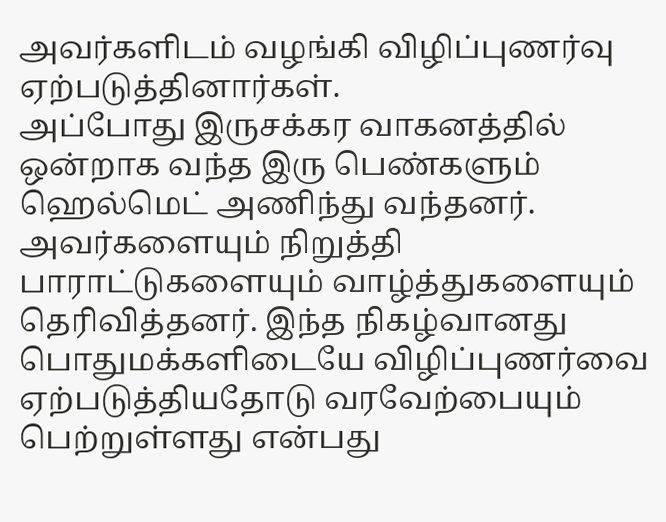அவர்களிடம் வழங்கி விழிப்புணர்வு ஏற்படுத்தினார்கள்.
அப்போது இருசக்கர வாகனத்தில் ஒன்றாக வந்த இரு பெண்களும் ஹெல்மெட் அணிந்து வந்தனர். அவர்களையும் நிறுத்தி பாராட்டுகளையும் வாழ்த்துகளையும் தெரிவித்தனர். இந்த நிகழ்வானது பொதுமக்களிடையே விழிப்புணர்வை ஏற்படுத்தியதோடு வரவேற்பையும் பெற்றுள்ளது என்பது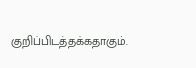குறிப்பிடத்தக்கதாகும்.